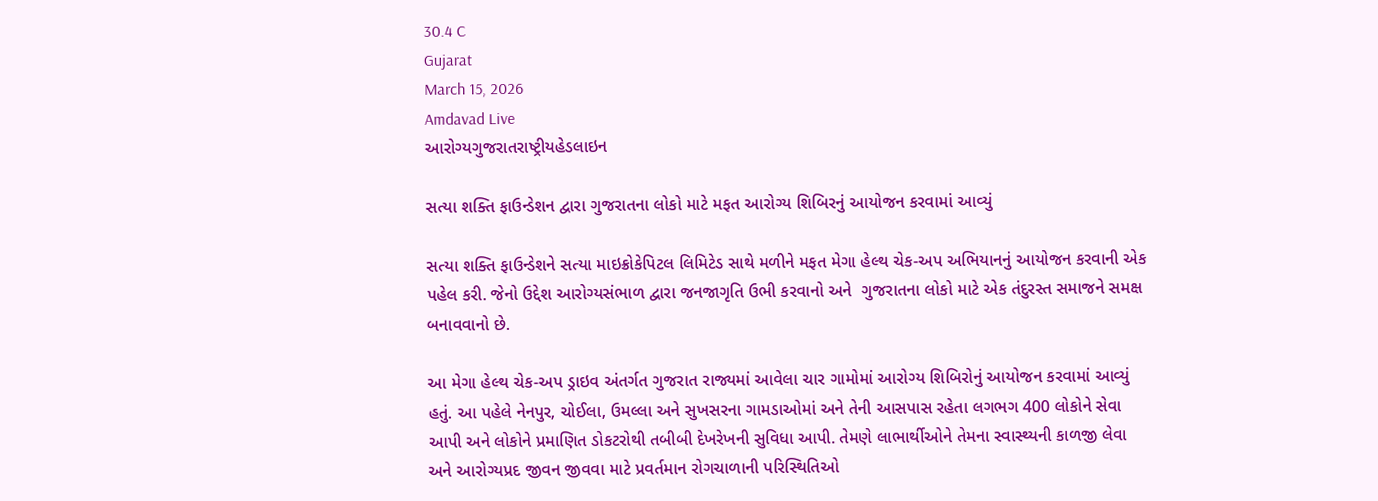30.4 C
Gujarat
March 15, 2026
Amdavad Live
આરોગ્યગુજરાતરાષ્ટ્રીયહેડલાઇન

સત્યા શક્તિ ફાઉન્ડેશન દ્વારા ગુજરાતના લોકો માટે મફત આરોગ્ય શિબિરનું આયોજન કરવામાં આવ્યું

સત્યા શક્તિ ફાઉન્ડેશને સત્યા માઇક્રોકેપિટલ લિમિટેડ સાથે મળીને મફત મેગા હેલ્થ ચેક-અપ અભિયાનનું આયોજન કરવાની એક પહેલ કરી. જેનો ઉદ્દેશ આરોગ્યસંભાળ દ્વારા જનજાગૃતિ ઉભી કરવાનો અને  ગુજરાતના લોકો માટે એક તંદુરસ્ત સમાજને સમક્ષ બનાવવાનો છે.

આ મેગા હેલ્થ ચેક-અપ ડ્રાઇવ અંતર્ગત ગુજરાત રાજ્યમાં આવેલા ચાર ગામોમાં આરોગ્ય શિબિરોનું આયોજન કરવામાં આવ્યું હતું. આ પહેલે નેનપુર, ચોઈલા, ઉમલ્લા અને સુખસરના ગામડાઓમાં અને તેની આસપાસ રહેતા લગભગ 400 લોકોને સેવા આપી અને લોકોને પ્રમાણિત ડોકટરોથી તબીબી દેખરેખની સુવિધા આપી. તેમણે લાભાર્થીઓને તેમના સ્વાસ્થ્યની કાળજી લેવા અને આરોગ્યપ્રદ જીવન જીવવા માટે પ્રવર્તમાન રોગચાળાની પરિસ્થિતિઓ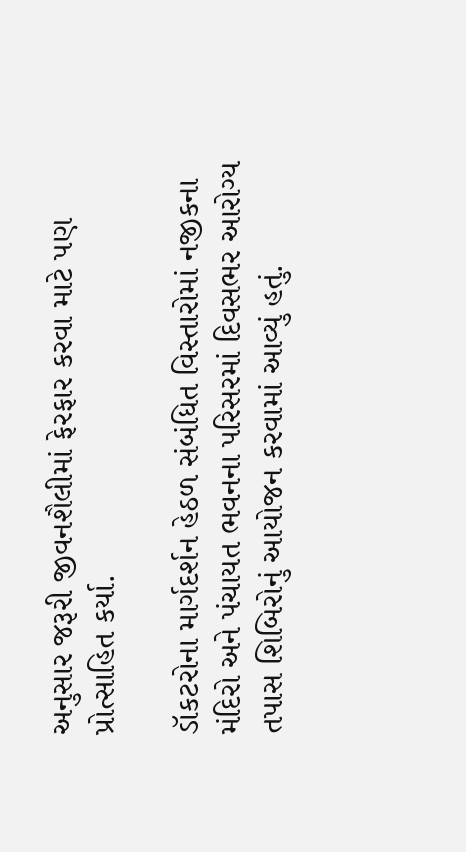અનુસાર જરૂરી જીવનશૈલીમાં ફેરફાર કરવા માટે પણ પ્રોત્સાહિત કર્યા.

ડૉકટરોના માર્ગદર્શન હેઠળ સંબંધિત વિસ્તારોમાં નજીકના મંદિરો અને પંચાયત ભવનના પરિસરમાં દિવસભર આરોગ્ય તપાસ શિબિરોનું આયોજન કરવામાં આવ્યું હતું.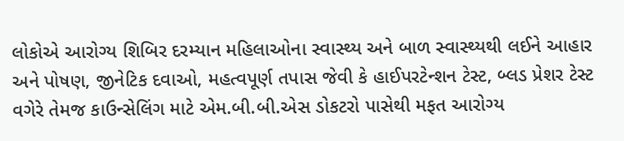લોકોએ આરોગ્ય શિબિર દરમ્યાન મહિલાઓના સ્વાસ્થ્ય અને બાળ સ્વાસ્થ્યથી લઈને આહાર અને પોષણ, જીનેટિક દવાઓ, મહત્વપૂર્ણ તપાસ જેવી કે હાઈપરટેન્શન ટેસ્ટ, બ્લડ પ્રેશર ટેસ્ટ વગેરે તેમજ કાઉન્સેલિંગ માટે એમ.બી.બી.એસ ડોકટરો પાસેથી મફત આરોગ્ય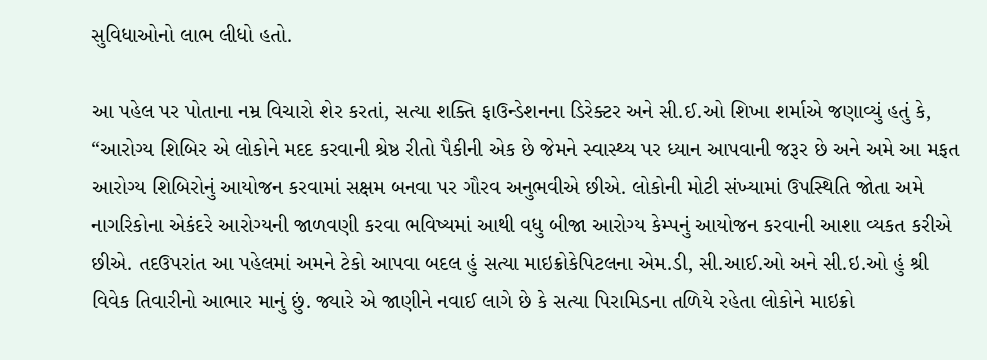સુવિધાઓનો લાભ લીધો હતો.

આ પહેલ પર પોતાના નમ્ર વિચારો શેર કરતાં, સત્યા શક્તિ ફાઉન્ડેશનના ડિરેક્ટર અને સી.ઈ.ઓ શિખા શર્માએ જણાવ્યું હતું કે, “આરોગ્ય શિબિર એ લોકોને મદદ કરવાની શ્રેષ્ઠ રીતો પૈકીની એક છે જેમને સ્વાસ્થ્ય પર ધ્યાન આપવાની જરૂર છે અને અમે આ મફત આરોગ્ય શિબિરોનું આયોજન કરવામાં સક્ષમ બનવા પર ગૌરવ અનુભવીએ છીએ. લોકોની મોટી સંખ્યામાં ઉપસ્થિતિ જોતા અમે નાગરિકોના એકંદરે આરોગ્યની જાળવણી કરવા ભવિષ્યમાં આથી વધુ બીજા આરોગ્ય કેમ્પનું આયોજન કરવાની આશા વ્યકત કરીએ છીએ. તદઉપરાંત આ પહેલમાં અમને ટેકો આપવા બદલ હું સત્યા માઇક્રોકેપિટલના એમ.ડી, સી.આઈ.ઓ અને સી.ઇ.ઓ હું શ્રી વિવેક તિવારીનો આભાર માનું છું. જ્યારે એ જાણીને નવાઈ લાગે છે કે સત્યા પિરામિડના તળિયે રહેતા લોકોને માઇક્રો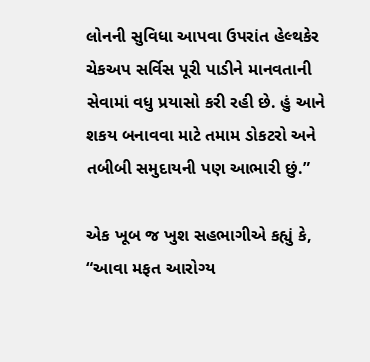લોનની સુવિધા આપવા ઉપરાંત હેલ્થકેર ચેકઅપ સર્વિસ પૂરી પાડીને માનવતાની સેવામાં વધુ પ્રયાસો કરી રહી છે. હું આને શકય બનાવવા માટે તમામ ડોકટરો અને તબીબી સમુદાયની પણ આભારી છું.”

એક ખૂબ જ ખુશ સહભાગીએ કહ્યું કે, “આવા મફત આરોગ્ય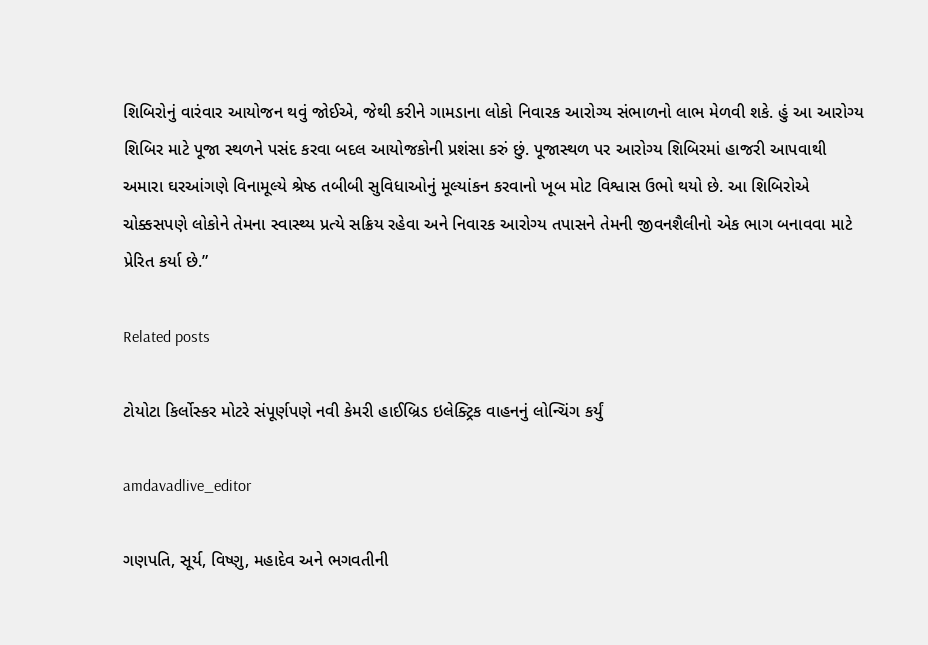શિબિરોનું વારંવાર આયોજન થવું જોઈએ, જેથી કરીને ગામડાના લોકો નિવારક આરોગ્ય સંભાળનો લાભ મેળવી શકે. હું આ આરોગ્ય શિબિર માટે પૂજા સ્થળને પસંદ કરવા બદલ આયોજકોની પ્રશંસા કરું છું. પૂજાસ્થળ પર આરોગ્ય શિબિરમાં હાજરી આપવાથી અમારા ઘરઆંગણે વિનામૂલ્યે શ્રેષ્ઠ તબીબી સુવિધાઓનું મૂલ્યાંકન કરવાનો ખૂબ મોટ વિશ્વાસ ઉભો થયો છે. આ શિબિરોએ ચોક્કસપણે લોકોને તેમના સ્વાસ્થ્ય પ્રત્યે સક્રિય રહેવા અને નિવારક આરોગ્ય તપાસને તેમની જીવનશૈલીનો એક ભાગ બનાવવા માટે પ્રેરિત કર્યા છે.”

Related posts

ટોયોટા કિર્લોસ્કર મોટરે સંપૂર્ણપણે નવી કેમરી હાઈબ્રિડ ઇલેક્ટ્રિક વાહનનું લોન્ચિંગ કર્યું

amdavadlive_editor

ગણપતિ, સૂર્ય, વિષ્ણુ, મહાદેવ અને ભગવતીની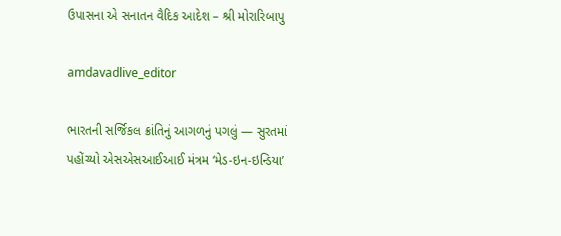ઉપાસના એ સનાતન વૈદિક આદેશ – શ્રી મોરારિબાપુ

amdavadlive_editor

ભારતની સર્જિકલ ક્રાંતિનું આગળનું પગલું — સુરતમાં પહોંચ્યો એસએસઆઈઆઈ મંત્રમ ‘મેડ-ઇન-ઇન્ડિયા’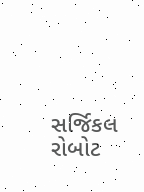સર્જિકલ રોબોટ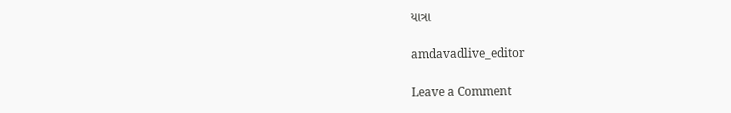યાત્રા

amdavadlive_editor

Leave a Comment